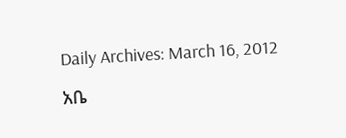Daily Archives: March 16, 2012

አቤ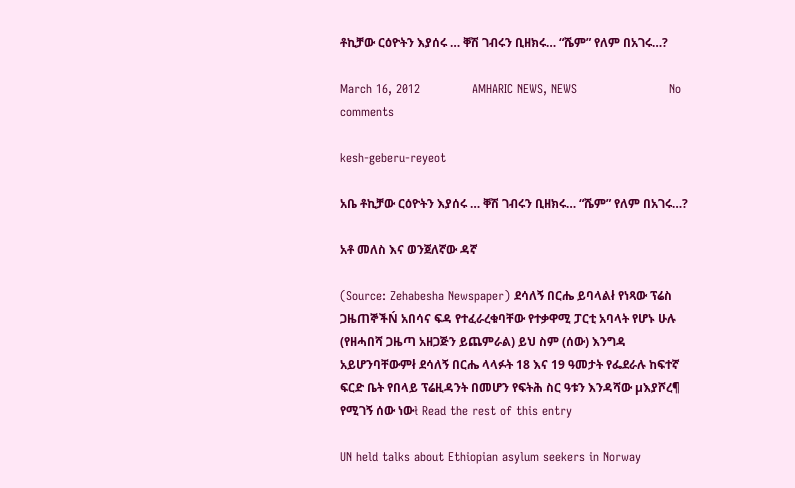ቶኪቻው ርዕዮትን እያሰሩ … ቐሽ ገብሩን ቢዘክሩ… “ሼም” የለም በአገሩ…?

March 16, 2012             AMHARIC NEWS, NEWS                       No comments

kesh-geberu-reyeot

አቤ ቶኪቻው ርዕዮትን እያሰሩ … ቐሽ ገብሩን ቢዘክሩ… “ሼም” የለም በአገሩ…?

አቶ መለስ እና ወንጀለኛው ዳኛ

(Source: Zehabesha Newspaper) ደሳለኝ በርሔ ይባላልł የነጻው ፕሬስ ጋዜጠኞችŃ አበሳና ፍዳ የተፈራረቁባቸው የተቃዋሚ ፓርቲ አባላት የሆኑ ሁሉ (የዘሓበሻ ጋዜጣ አዘጋጅን ይጨምራል) ይህ ስም (ሰው) እንግዳ አይሆንባቸውምł ደሳለኝ በርሔ ላላፉት 18 እና 19 ዓመታት የፌደራሉ ከፍተኛ ፍርድ ቤት የበላይ ፕሬዚዳንት በመሆን የፍትሕ ስር ዓቱን እንዳሻው µእያሾረ¶ የሚገኝ ሰው ነውł Read the rest of this entry

UN held talks about Ethiopian asylum seekers in Norway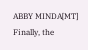ABBY MINDA[MT] Finally, the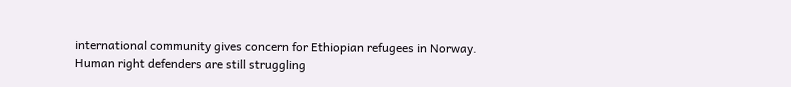international community gives concern for Ethiopian refugees in Norway. Human right defenders are still struggling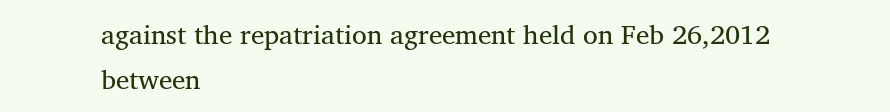against the repatriation agreement held on Feb 26,2012 between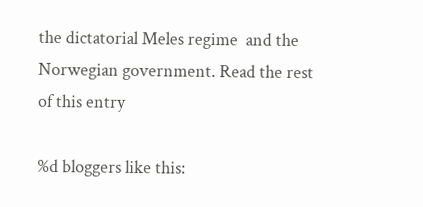the dictatorial Meles regime  and the Norwegian government. Read the rest of this entry

%d bloggers like this: